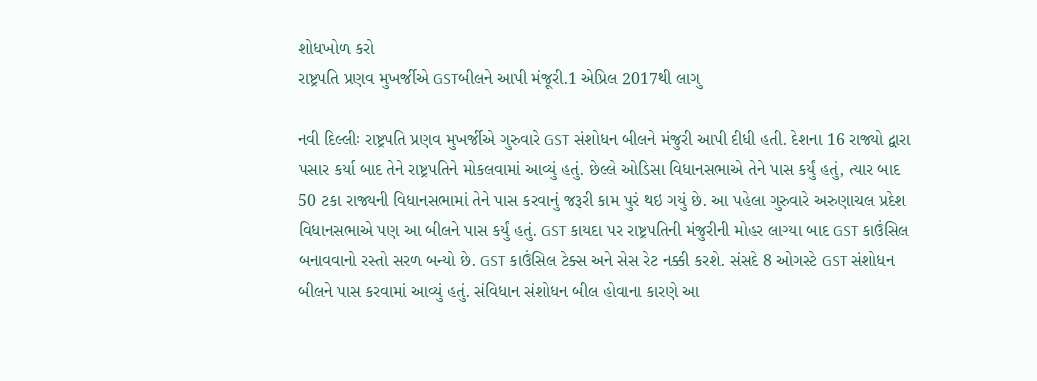શોધખોળ કરો
રાષ્ટ્રપતિ પ્રણવ મુખર્જીએ GSTબીલને આપી મંજૂરી.1 એપ્રિલ 2017થી લાગુ

નવી દિલ્લીઃ રાષ્ટ્રપતિ પ્રણવ મુખર્જીએ ગુરુવારે GST સંશોધન બીલને મંજુરી આપી દીધી હતી. દેશના 16 રાજ્યો દ્વારા પસાર કર્યા બાદ તેને રાષ્ટ્રપતિને મોકલવામાં આવ્યું હતું. છેલ્લે ઓડિસા વિધાનસભાએ તેને પાસ કર્યું હતું, ત્યાર બાદ 50 ટકા રાજ્યની વિધાનસભામાં તેને પાસ કરવાનું જરૂરી કામ પુરં થઇ ગયું છે. આ પહેલા ગુરુવારે અરુણાચલ પ્રદેશ વિધાનસભાએ પણ આ બીલને પાસ કર્યું હતું. GST કાયદા પર રાષ્ટ્રપતિની મંજુરીની મોહર લાગ્યા બાદ GST કાઉંસિલ બનાવવાનો રસ્તો સરળ બન્યો છે. GST કાઉંસિલ ટેક્સ અને સેસ રેટ નક્કી કરશે. સંસદે 8 ઓગસ્ટે GST સંશોધન બીલને પાસ કરવામાં આવ્યું હતું. સંવિધાન સંશોધન બીલ હોવાના કારણે આ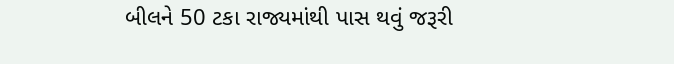બીલને 50 ટકા રાજ્યમાંથી પાસ થવું જરૂરી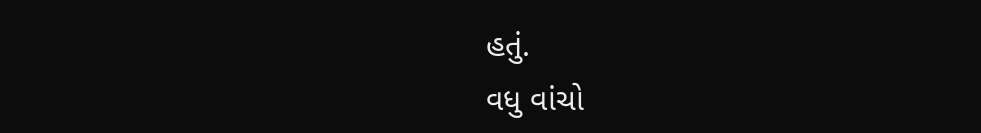હતું.
વધુ વાંચો